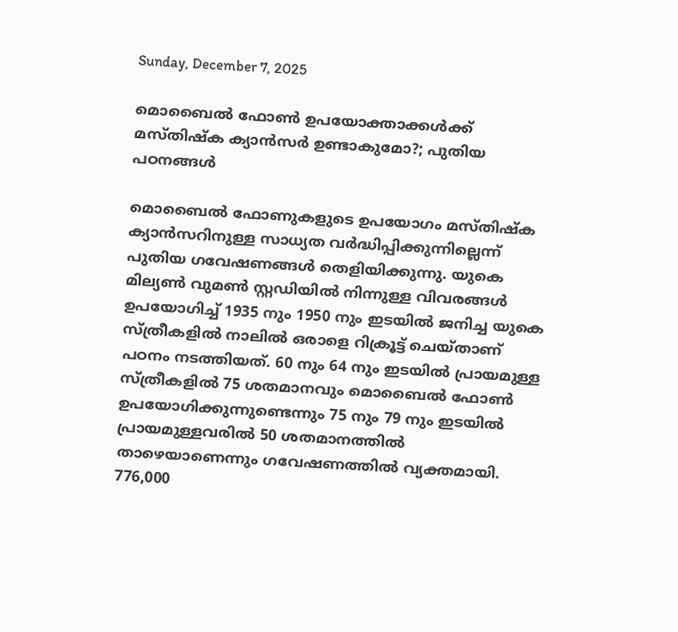Sunday, December 7, 2025

മൊബൈല്‍ ഫോണ്‍ ഉപയോക്താക്കള്‍ക്ക് മസ്തിഷ്‌ക ക്യാന്‍സര്‍ ഉണ്ടാകുമോ?; പുതിയ പഠനങ്ങള്‍

മൊബൈല്‍ ഫോണുകളുടെ ഉപയോഗം മസ്തിഷ്‌ക ക്യാന്‍സറിനുള്ള സാധ്യത വര്‍ദ്ധിപ്പിക്കുന്നില്ലെന്ന് പുതിയ ഗവേഷണങ്ങള്‍ തെളിയിക്കുന്നു. യുകെ മില്യണ്‍ വുമണ്‍ സ്റ്റഡിയില്‍ നിന്നുള്ള വിവരങ്ങള്‍ ഉപയോഗിച്ച് 1935 നും 1950 നും ഇടയില്‍ ജനിച്ച യുകെ സ്ത്രീകളില്‍ നാലില്‍ ഒരാളെ റിക്രൂട്ട് ചെയ്താണ് പഠനം നടത്തിയത്. 60 നും 64 നും ഇടയില്‍ പ്രായമുള്ള സ്ത്രീകളില്‍ 75 ശതമാനവും മൊബൈല്‍ ഫോണ്‍ ഉപയോഗിക്കുന്നുണ്ടെന്നും 75 നും 79 നും ഇടയില്‍ പ്രായമുള്ളവരില്‍ 50 ശതമാനത്തില്‍ താഴെയാണെന്നും ഗവേഷണത്തില്‍ വ്യക്തമായി.
776,000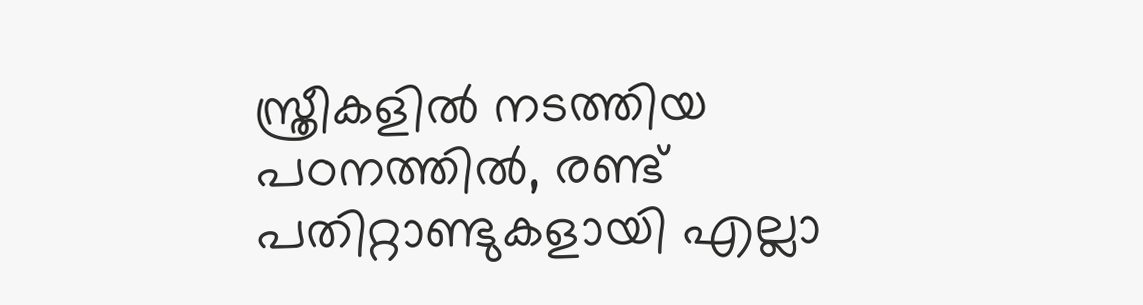സ്ത്രീകളില്‍ നടത്തിയ പഠനത്തില്‍, രണ്ട് പതിറ്റാണ്ടുകളായി എല്ലാ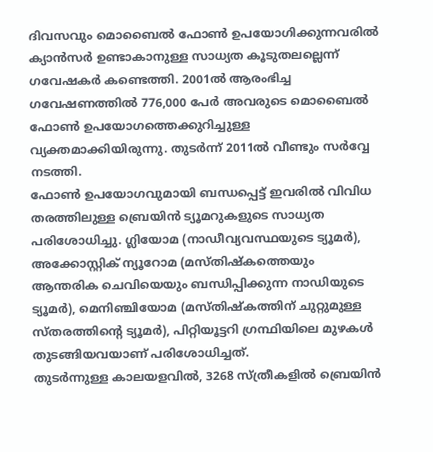ദിവസവും മൊബൈല്‍ ഫോണ്‍ ഉപയോഗിക്കുന്നവരില്‍ ക്യാന്‍സര്‍ ഉണ്ടാകാനുള്ള സാധ്യത കൂടുതലല്ലെന്ന് ഗവേഷകര്‍ കണ്ടെത്തി. 2001ല്‍ ആരംഭിച്ച ഗവേഷണത്തില്‍ 776,000 പേര്‍ അവരുടെ മൊബൈല്‍ ഫോണ്‍ ഉപയോഗത്തെക്കുറിച്ചുള്ള വ്യക്തമാക്കിയിരുന്നു. തുടര്‍ന്ന് 2011ല്‍ വീണ്ടും സര്‍വ്വേ നടത്തി.
ഫോണ്‍ ഉപയോഗവുമായി ബന്ധപ്പെട്ട് ഇവരില്‍ വിവിധ തരത്തിലുള്ള ബ്രെയിന്‍ ട്യൂമറുകളുടെ സാധ്യത പരിശോധിച്ചു. ഗ്ലിയോമ (നാഡീവ്യവസ്ഥയുടെ ട്യൂമര്‍), അക്കോസ്റ്റിക് ന്യൂറോമ (മസ്തിഷ്‌കത്തെയും ആന്തരിക ചെവിയെയും ബന്ധിപ്പിക്കുന്ന നാഡിയുടെ ട്യൂമര്‍), മെനിഞ്ചിയോമ (മസ്തിഷ്‌കത്തിന് ചുറ്റുമുള്ള സ്തരത്തിന്റെ ട്യൂമര്‍), പിറ്റിയൂട്ടറി ഗ്രന്ഥിയിലെ മുഴകള്‍ തുടങ്ങിയവയാണ് പരിശോധിച്ചത്.
തുടര്‍ന്നുള്ള കാലയളവില്‍, 3268 സ്ത്രീകളില്‍ ബ്രെയിന്‍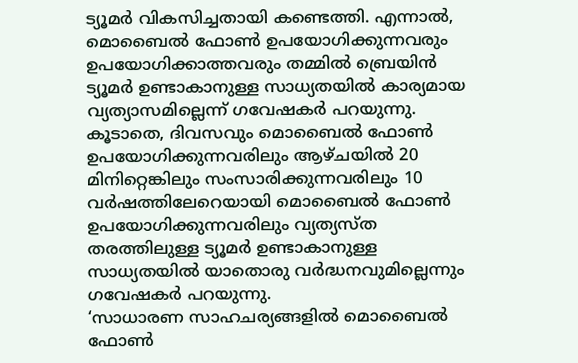ട്യൂമര്‍ വികസിച്ചതായി കണ്ടെത്തി. എന്നാല്‍, മൊബൈല്‍ ഫോണ്‍ ഉപയോഗിക്കുന്നവരും ഉപയോഗിക്കാത്തവരും തമ്മില്‍ ബ്രെയിന്‍ ട്യൂമര്‍ ഉണ്ടാകാനുള്ള സാധ്യതയില്‍ കാര്യമായ വ്യത്യാസമില്ലെന്ന് ഗവേഷകര്‍ പറയുന്നു. കൂടാതെ, ദിവസവും മൊബൈല്‍ ഫോണ്‍ ഉപയോഗിക്കുന്നവരിലും ആഴ്ചയില്‍ 20 മിനിറ്റെങ്കിലും സംസാരിക്കുന്നവരിലും 10 വര്‍ഷത്തിലേറെയായി മൊബൈല്‍ ഫോണ്‍ ഉപയോഗിക്കുന്നവരിലും വ്യത്യസ്ത തരത്തിലുള്ള ട്യൂമര്‍ ഉണ്ടാകാനുള്ള സാധ്യതയില്‍ യാതൊരു വര്‍ദ്ധനവുമില്ലെന്നും ഗവേഷകര്‍ പറയുന്നു.
‘സാധാരണ സാഹചര്യങ്ങളില്‍ മൊബൈല്‍ ഫോണ്‍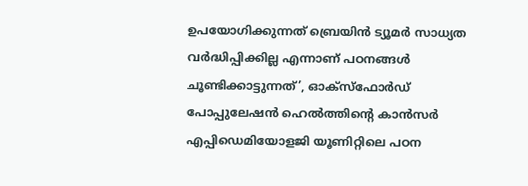ഉപയോഗിക്കുന്നത് ബ്രെയിന്‍ ട്യൂമര്‍ സാധ്യത വര്‍ദ്ധിപ്പിക്കില്ല എന്നാണ് പഠനങ്ങള്‍ ചൂണ്ടിക്കാട്ടുന്നത്’, ഓക്സ്ഫോര്‍ഡ് പോപ്പുലേഷന്‍ ഹെല്‍ത്തിന്റെ കാന്‍സര്‍ എപ്പിഡെമിയോളജി യൂണിറ്റിലെ പഠന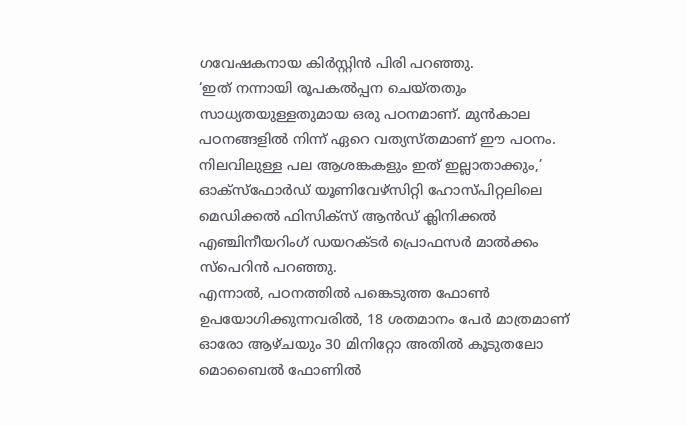ഗവേഷകനായ കിര്‍സ്റ്റിന്‍ പിരി പറഞ്ഞു.
‘ഇത് നന്നായി രൂപകല്‍പ്പന ചെയ്തതും സാധ്യതയുള്ളതുമായ ഒരു പഠനമാണ്. മുന്‍കാല പഠനങ്ങളില്‍ നിന്ന് ഏറെ വത്യസ്തമാണ് ഈ പഠനം. നിലവിലുള്ള പല ആശങ്കകളും ഇത് ഇല്ലാതാക്കും,’ ഓക്സ്ഫോര്‍ഡ് യൂണിവേഴ്സിറ്റി ഹോസ്പിറ്റലിലെ മെഡിക്കല്‍ ഫിസിക്സ് ആന്‍ഡ് ക്ലിനിക്കല്‍ എഞ്ചിനീയറിംഗ് ഡയറക്ടര്‍ പ്രൊഫസര്‍ മാല്‍ക്കം സ്പെറിന്‍ പറഞ്ഞു.
എന്നാല്‍, പഠനത്തില്‍ പങ്കെടുത്ത ഫോണ്‍ ഉപയോഗിക്കുന്നവരില്‍, 18 ശതമാനം പേര്‍ മാത്രമാണ് ഓരോ ആഴ്ചയും 30 മിനിറ്റോ അതില്‍ കൂടുതലോ മൊബൈല്‍ ഫോണില്‍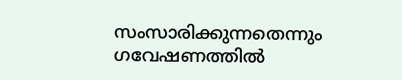സംസാരിക്കുന്നതെന്നും ഗവേഷണത്തില്‍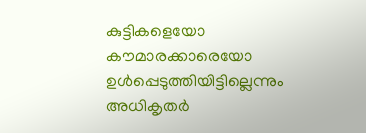കുട്ടികളെയോ കൗമാരക്കാരെയോ ഉള്‍പ്പെടുത്തിയിട്ടില്ലെന്നും അധികൃതര്‍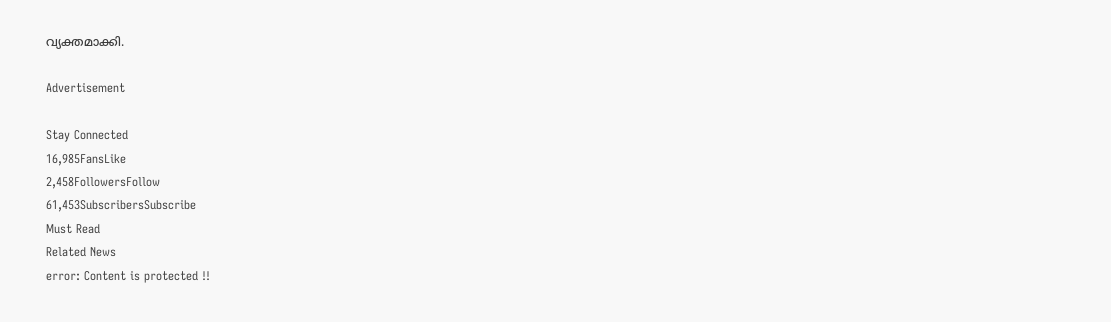വ്യക്തമാക്കി.

Advertisement

Stay Connected
16,985FansLike
2,458FollowersFollow
61,453SubscribersSubscribe
Must Read
Related News
error: Content is protected !!